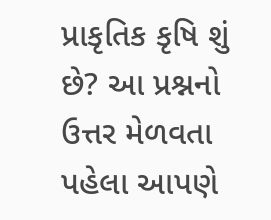પ્રાકૃતિક કૃષિ શું છે? આ પ્રશ્નનો ઉત્તર મેળવતા પહેલા આપણે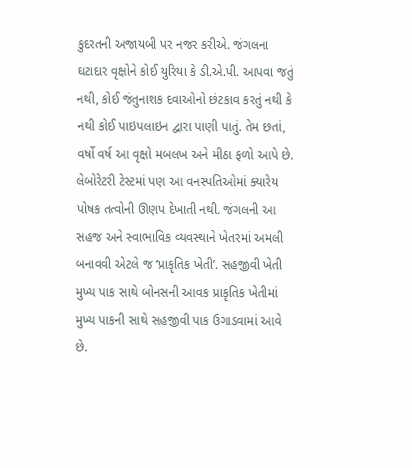કુદરતની અજાયબી પર નજર કરીએ. જંગલના ઘટાદાર વૃક્ષોને કોઈ યુરિયા કે ડી.એ.પી. આપવા જતું નથી, કોઈ જંતુનાશક દવાઓનો છંટકાવ કરતું નથી કે નથી કોઈ પાઇપલાઇન દ્વારા પાણી પાતું. તેમ છતાં, વર્ષો વર્ષ આ વૃક્ષો મબલખ અને મીઠા ફળો આપે છે.
લેબોરેટરી ટેસ્ટમાં પણ આ વનસ્પતિઓમાં ક્યારેય પોષક તત્વોની ઊણપ દેખાતી નથી. જંગલની આ સહજ અને સ્વાભાવિક વ્યવસ્થાને ખેતરમાં અમલી બનાવવી એટલે જ ‘પ્રાકૃતિક ખેતી’. સહજીવી ખેતી મુખ્ય પાક સાથે બોનસની આવક પ્રાકૃતિક ખેતીમાં મુખ્ય પાકની સાથે સહજીવી પાક ઉગાડવામાં આવે છે.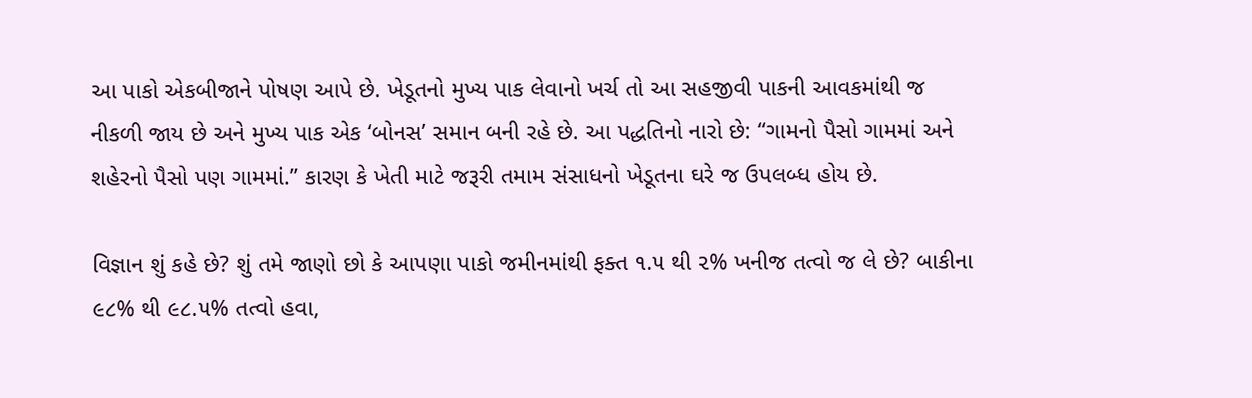આ પાકો એકબીજાને પોષણ આપે છે. ખેડૂતનો મુખ્ય પાક લેવાનો ખર્ચ તો આ સહજીવી પાકની આવકમાંથી જ નીકળી જાય છે અને મુખ્ય પાક એક ‘બોનસ’ સમાન બની રહે છે. આ પદ્ધતિનો નારો છે: “ગામનો પૈસો ગામમાં અને શહેરનો પૈસો પણ ગામમાં.” કારણ કે ખેતી માટે જરૂરી તમામ સંસાધનો ખેડૂતના ઘરે જ ઉપલબ્ધ હોય છે.

વિજ્ઞાન શું કહે છે? શું તમે જાણો છો કે આપણા પાકો જમીનમાંથી ફક્ત ૧.૫ થી ૨% ખનીજ તત્વો જ લે છે? બાકીના ૯૮% થી ૯૮.૫% તત્વો હવા,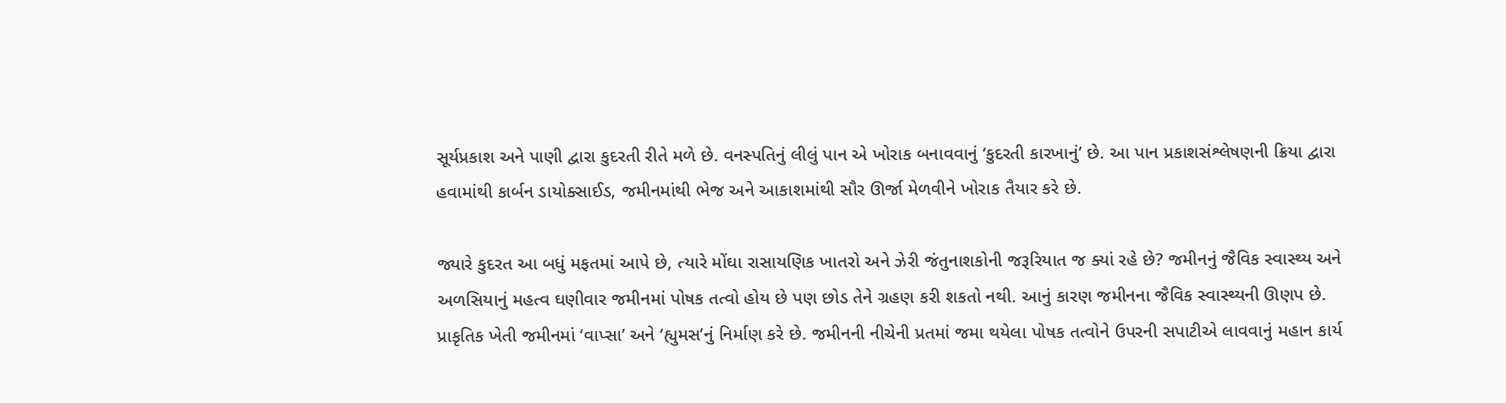સૂર્યપ્રકાશ અને પાણી દ્વારા કુદરતી રીતે મળે છે. વનસ્પતિનું લીલું પાન એ ખોરાક બનાવવાનું ‘કુદરતી કારખાનું’ છે. આ પાન પ્રકાશસંશ્લેષણની ક્રિયા દ્વારા હવામાંથી કાર્બન ડાયોક્સાઈડ, જમીનમાંથી ભેજ અને આકાશમાંથી સૌર ઊર્જા મેળવીને ખોરાક તૈયાર કરે છે.

જ્યારે કુદરત આ બધું મફતમાં આપે છે, ત્યારે મોંઘા રાસાયણિક ખાતરો અને ઝેરી જંતુનાશકોની જરૂરિયાત જ ક્યાં રહે છે? જમીનનું જૈવિક સ્વાસ્થ્ય અને અળસિયાનું મહત્વ ઘણીવાર જમીનમાં પોષક તત્વો હોય છે પણ છોડ તેને ગ્રહણ કરી શકતો નથી. આનું કારણ જમીનના જૈવિક સ્વાસ્થ્યની ઊણપ છે. પ્રાકૃતિક ખેતી જમીનમાં ‘વાપ્સા’ અને ‘હ્યુમસ’નું નિર્માણ કરે છે. જમીનની નીચેની પ્રતમાં જમા થયેલા પોષક તત્વોને ઉપરની સપાટીએ લાવવાનું મહાન કાર્ય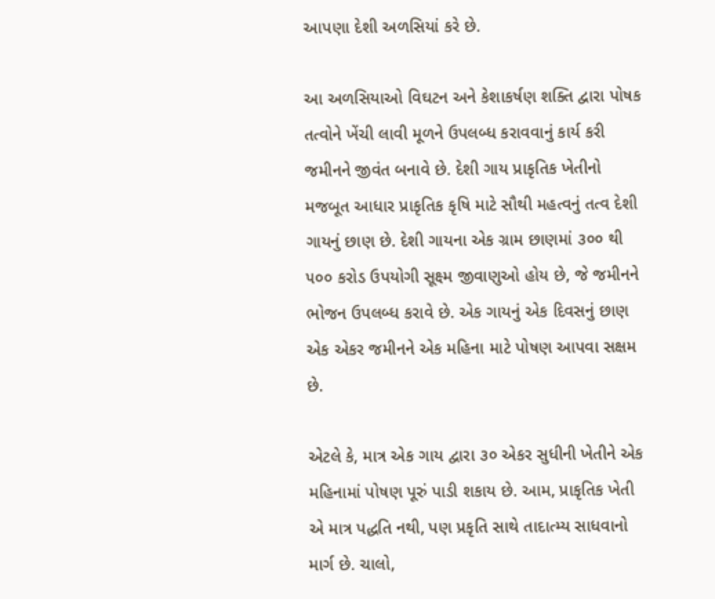આપણા દેશી અળસિયાં કરે છે.

આ અળસિયાઓ વિઘટન અને કેશાકર્ષણ શક્તિ દ્વારા પોષક તત્વોને ખેંચી લાવી મૂળને ઉપલબ્ધ કરાવવાનું કાર્ય કરી જમીનને જીવંત બનાવે છે. દેશી ગાય પ્રાકૃતિક ખેતીનો મજબૂત આધાર પ્રાકૃતિક કૃષિ માટે સૌથી મહત્વનું તત્વ દેશી ગાયનું છાણ છે. દેશી ગાયના એક ગ્રામ છાણમાં ૩૦૦ થી ૫૦૦ કરોડ ઉપયોગી સૂક્ષ્મ જીવાણુઓ હોય છે, જે જમીનને ભોજન ઉપલબ્ધ કરાવે છે. એક ગાયનું એક દિવસનું છાણ એક એકર જમીનને એક મહિના માટે પોષણ આપવા સક્ષમ છે.

એટલે કે, માત્ર એક ગાય દ્વારા ૩૦ એકર સુધીની ખેતીને એક મહિનામાં પોષણ પૂરું પાડી શકાય છે. આમ, પ્રાકૃતિક ખેતી એ માત્ર પદ્ધતિ નથી, પણ પ્રકૃતિ સાથે તાદાત્મ્ય સાધવાનો માર્ગ છે. ચાલો,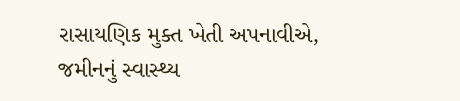રાસાયણિક મુક્ત ખેતી અપનાવીએ, જમીનનું સ્વાસ્થ્ય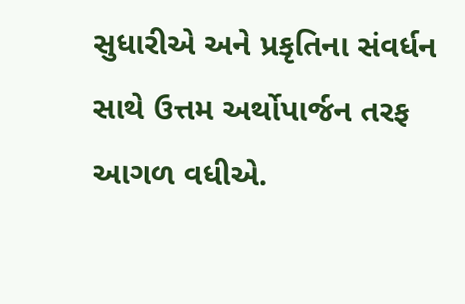સુધારીએ અને પ્રકૃતિના સંવર્ધન સાથે ઉત્તમ અર્થોપાર્જન તરફ આગળ વધીએ.